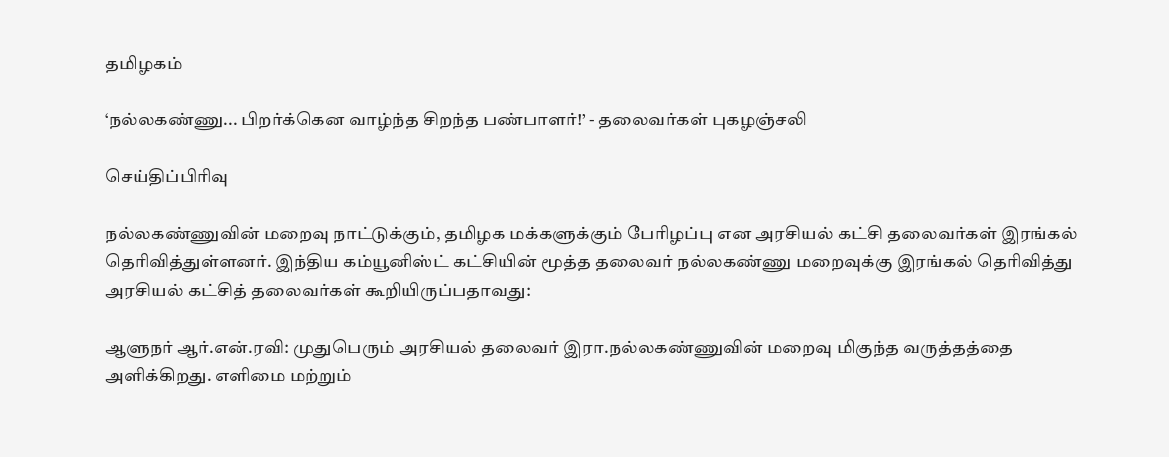தமிழகம்

‘நல்லகண்ணு... பிறர்க்கென வாழ்ந்த சிறந்த பண்பாளர்!’ - தலைவர்கள் புகழஞ்சலி

செய்திப்பிரிவு

நல்லகண்ணுவின் மறைவு நாட்டுக்கும், தமிழக மக்களுக்கும் பேரிழப்பு என அரசியல் கட்சி தலைவர்கள் இரங்கல் தெரிவித்துள்ளனர். இந்திய கம்யூனிஸ்ட் கட்சியின் மூத்த தலைவர் நல்லகண்ணு மறைவுக்கு இரங்கல் தெரிவித்து அரசியல் கட்சித் தலைவர்கள் கூறியிருப்பதாவது:

ஆளுநர் ஆர்.என்.ரவி: முதுபெரும் அரசியல் தலைவர் இரா.நல்லகண்ணுவின் மறைவு மிகுந்த வருத்தத்தை அளிக்கிறது. எளிமை மற்றும்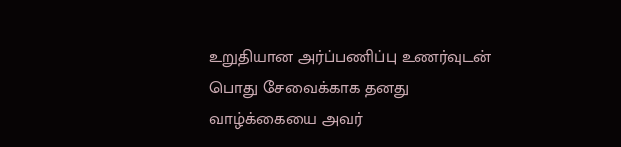உறுதியான அர்ப்பணிப்பு உணர்வுடன் பொது சேவைக்காக தனது வாழ்க்கையை அவர்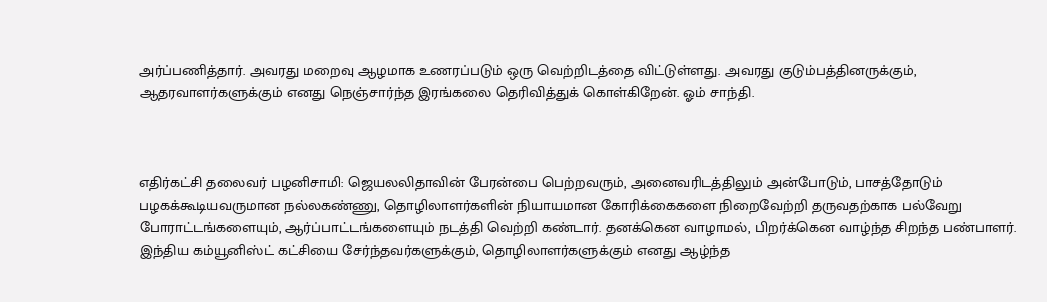அர்ப்பணித்தார். அவரது மறைவு ஆழமாக உணரப்படும் ஒரு வெற்றிடத்தை விட்டுள்ளது. அவரது குடும்பத்தினருக்கும், ஆதரவாளர்களுக்கும் எனது நெஞ்சார்ந்த இரங்கலை தெரிவித்துக் கொள்கிறேன். ஓம் சாந்தி.



எதிர்கட்சி தலைவர் பழனிசாமி: ஜெயலலிதாவின் பேரன்பை பெற்றவரும், அனைவரிடத்திலும் அன்போடும், பாசத்தோடும் பழகக்கூடியவருமான நல்லகண்ணு, தொழிலாளர்களின் நியாயமான கோரிக்கைகளை நிறைவேற்றி தருவதற்காக பல்வேறு போராட்டங்களையும், ஆர்ப்பாட்டங்களையும் நடத்தி வெற்றி கண்டார். தனக்கென வாழாமல், பிறர்க்கென வாழ்ந்த சிறந்த பண்பாளர். இந்திய கம்யூனிஸ்ட் கட்சியை சேர்ந்தவர்களுக்கும், தொழிலாளர்களுக்கும் எனது ஆழ்ந்த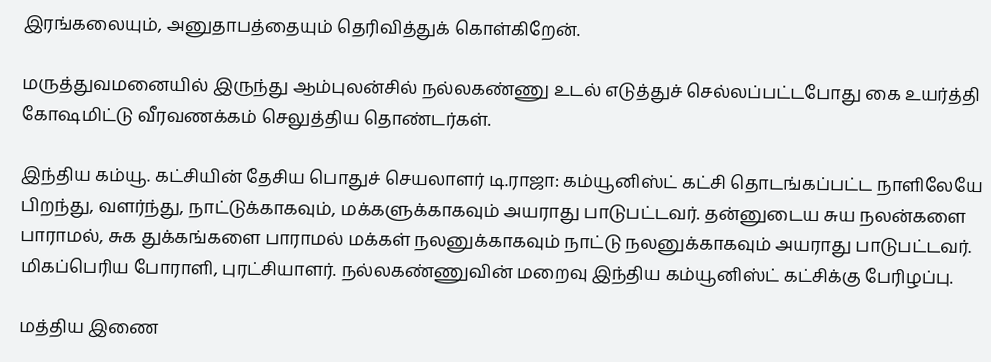இரங்கலையும், அனுதாபத்தையும் தெரிவித்துக் கொள்கிறேன்.

மருத்துவமனையில் இருந்து ஆம்புலன்சில் நல்லகண்ணு உடல் எடுத்துச் செல்லப்பட்டபோது கை உயர்த்தி கோஷமிட்டு வீரவணக்கம் செலுத்திய தொண்டர்கள்.

இந்திய கம்யூ. கட்சியின் தேசிய பொதுச் செயலாளர் டி.ராஜா: கம்யூனிஸ்ட் கட்சி தொடங்கப்பட்ட நாளிலேயே பிறந்து, வளர்ந்து, நாட்டுக்காகவும், மக்களுக்காகவும் அயராது பாடுபட்டவர். தன்னுடைய சுய நலன்களை பாராமல், சுக துக்கங்களை பாராமல் மக்கள் நலனுக்காகவும் நாட்டு நலனுக்காகவும் அயராது பாடுபட்டவர். மிகப்பெரிய போராளி, புரட்சியாளர். நல்லகண்ணுவின் மறைவு இந்திய கம்யூனிஸ்ட் கட்சிக்கு பேரிழப்பு.

மத்திய இணை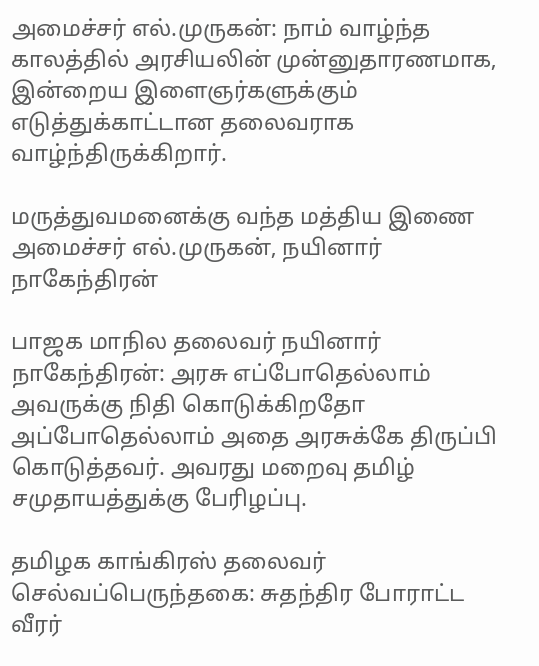அமைச்சர் எல்.முருகன்: நாம் வாழ்ந்த காலத்தில் அரசியலின் முன்னுதாரணமாக, இன்றைய இளைஞர்களுக்கும் எடுத்துக்காட்டான தலைவராக வாழ்ந்திருக்கிறார்.

மருத்துவமனைக்கு வந்த மத்திய இணை அமைச்சர் எல்.முருகன், நயினார் நாகேந்திரன்

பாஜக மாநில தலைவர் நயினார் நாகேந்திரன்: அரசு எப்போதெல்லாம் அவருக்கு நிதி கொடுக்கிறதோ அப்போதெல்லாம் அதை அரசுக்கே திருப்பி கொடுத்தவர். அவரது மறைவு தமிழ் சமுதாயத்துக்கு பேரிழப்பு.

தமிழக காங்கிரஸ் தலைவர் செல்வப்பெருந்தகை: சுதந்திர போராட்ட வீரர்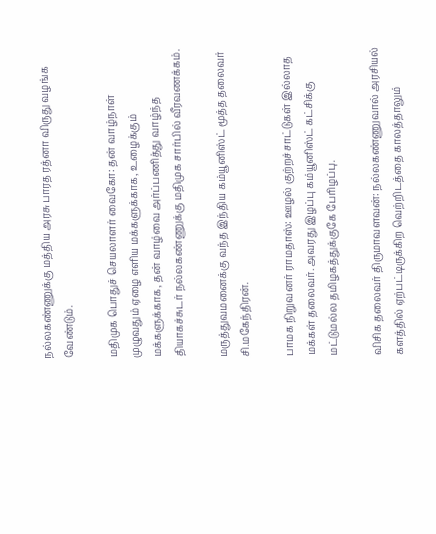நல்லகண்ணுக்கு மத்திய அரசு பாரத ரத்னா விருது வழங்க வேண்டும்.

மதிமுக பொதுச் செயலாளர் வைகோ: தன் வாழ்நாள் முழுவதும் ஏழை எளிய மக்களுக்காக, உழைக்கும் மக்களுக்காக, தன் வாழ்வை அர்ப்பணித்து வாழ்ந்த தியாகச்சுடர் நல்லகண்ணுக்கு மதிமுக சார்பில் வீரவணக்கம்.

மருத்துவமனைக்கு வந்த இந்திய கம்யூனிஸ்ட் மூத்த தலைவர் சி.மகேந்திரன்.

பாமக நிறுவனர் ராமதாஸ்: ஊழல் குற்றச்சாட்டுகள் இல்லாத மக்கள் தலைவர். அவரது இழப்பு கம்யூனிஸ்ட் கட்சிக்கு மட்டுமல்ல தமிழகத்துக்குகே பேரிழப்பு.

விசிக தலைவர் திருமாவளவன்: நல்லகண்ணுவால் அரசியல் களத்தில் ஏற்பட்டிருக்கிற வெற்றிடத்தை காலத்தாலும்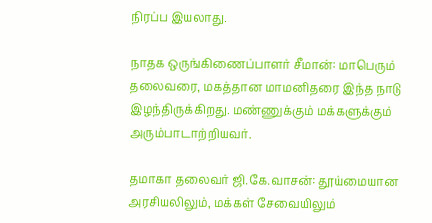நிரப்ப இயலாது.

நாதக ஒருங்கிணைப்பாளர் சீமான்: மாபெரும் தலைவரை, மகத்தான மாமனிதரை இந்த நாடு இழந்திருக்கிறது. மண்ணுக்கும் மக்களுக்கும் அரும்பாடாற்றியவர்.

தமாகா தலைவர் ஜி.கே.வாசன்: தூய்மையான அரசியலிலும், மக்கள் சேவையிலும்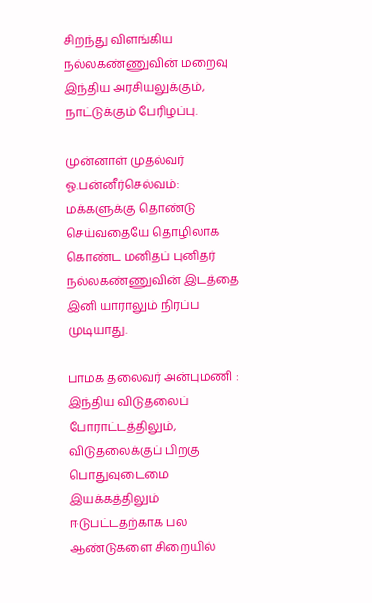சிறந்து விளங்கிய நல்லகண்ணுவின் மறைவு இந்திய அரசியலுக்கும், நாட்டுக்கும் பேரிழப்பு.

முன்னாள் முதல்வர் ஓ.பன்னீர்செல்வம்: மக்களுக்கு தொண்டு செய்வதையே தொழிலாக கொண்ட மனிதப் புனிதர் நல்லகண்ணுவின் இடத்தை இனி யாராலும் நிரப்ப முடியாது.

பாமக தலைவர் அன்புமணி : இந்திய விடுதலைப் போராட்டத்திலும், விடுதலைக்குப் பிறகு பொதுவுடைமை இயக்கத்திலும் ஈடுபட்டதற்காக பல ஆண்டுகளை சிறையில்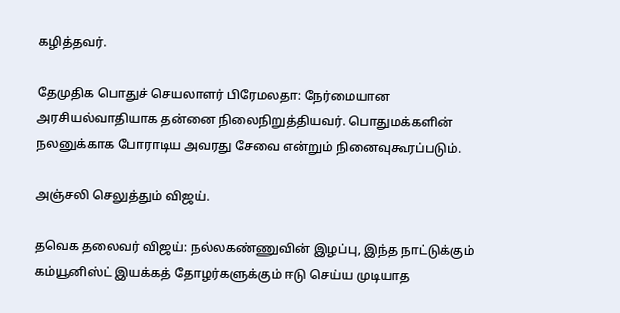கழித்தவர்.

தேமுதிக பொதுச் செயலாளர் பிரேமலதா: நேர்மையான அரசியல்வாதியாக தன்னை நிலைநிறுத்தியவர். பொதுமக்களின் நலனுக்காக போராடிய அவரது சேவை என்றும் நினைவுகூரப்படும்.

அஞ்சலி செலுத்தும் விஜய்.

தவெக தலைவர் விஜய்: நல்லகண்ணுவின் இழப்பு, இந்த நாட்டுக்கும் கம்யூனிஸ்ட் இயக்கத் தோழர்களுக்கும் ஈடு செய்ய முடியாத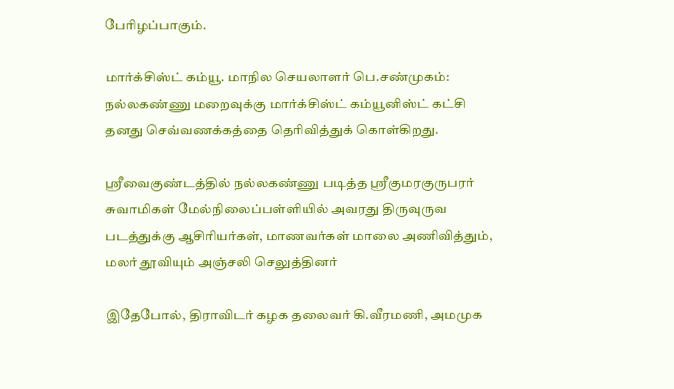பேரிழப்பாகும்.

மார்க்சிஸ்ட் கம்யூ. மாநில செயலாளர் பெ.சண்முகம்: நல்லகண்ணு மறைவுக்கு மார்க்சிஸ்ட் கம்யூனிஸ்ட் கட்சி தனது செவ்வணக்கத்தை தெரிவித்துக் கொள்கிறது.

ஸ்ரீவைகுண்டத்தில் நல்லகண்ணு படித்த ஸ்ரீகுமரகுருபரர் சுவாமிகள் மேல்நிலைப்பள்ளியில் அவரது திருவுருவ படத்துக்கு ஆசிரியர்கள், மாணவர்கள் மாலை அணிவித்தும், மலர் தூவியும் அஞ்சலி செலுத்தினர்

இதேபோல், திராவிடர் கழக தலைவர் கி.வீரமணி, அமமுக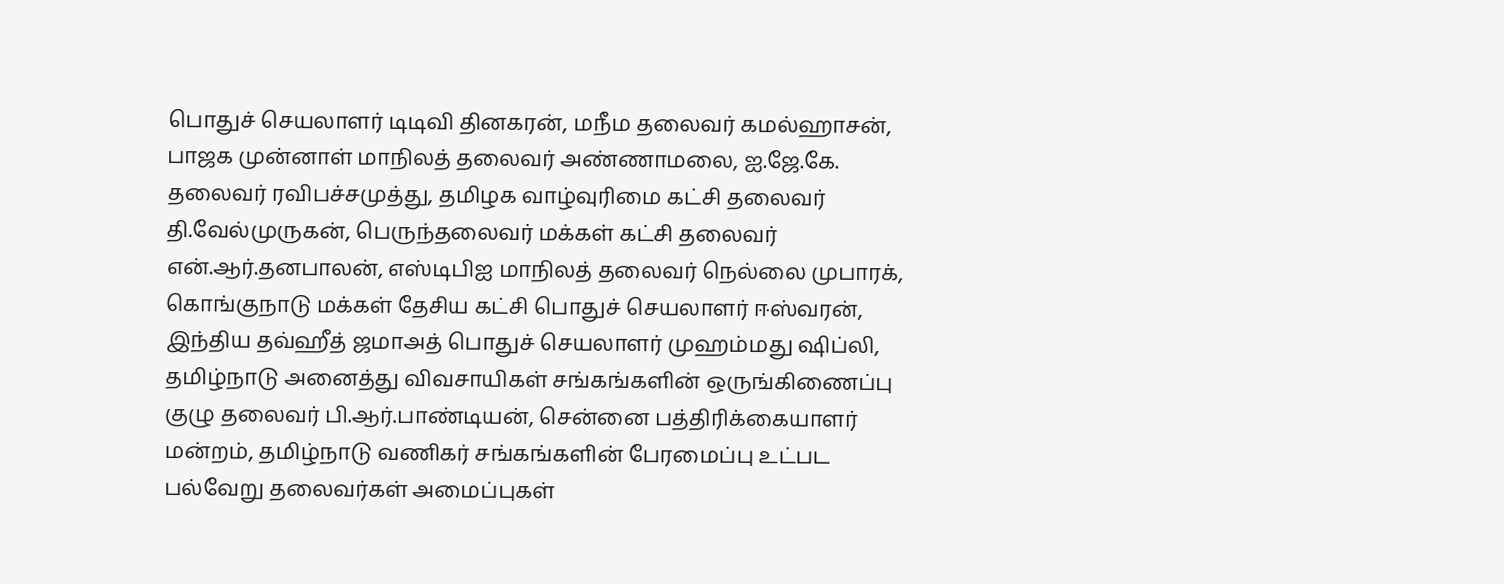பொதுச் செயலாளர் டிடிவி தினகரன், மநீம தலைவர் கமல்ஹாசன், பாஜக முன்னாள் மாநிலத் தலைவர் அண்ணாமலை, ஐ.ஜே.கே. தலைவர் ரவிபச்சமுத்து, தமிழக வாழ்வுரிமை கட்சி தலைவர் தி.வேல்முருகன், பெருந்தலைவர் மக்கள் கட்சி தலைவர் என்.ஆர்.தனபாலன், எஸ்டிபிஐ மாநிலத் தலைவர் நெல்லை முபாரக், கொங்குநாடு மக்கள் தேசிய கட்சி பொதுச் செயலாளர் ஈஸ்வரன், இந்திய தவ்ஹீத் ஜமாஅத் பொதுச் செயலாளர் முஹம்மது ஷிப்லி, தமிழ்நாடு அனைத்து விவசாயிகள் சங்கங்களின் ஒருங்கிணைப்பு குழு தலைவர் பி.ஆர்.பாண்டியன், சென்னை பத்திரிக்கையாளர் மன்றம், தமிழ்நாடு வணிகர் சங்கங்களின் பேரமைப்பு உட்பட பல்வேறு தலைவர்கள் அமைப்புகள்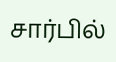சார்பில்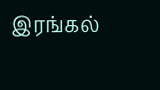இரங்கல்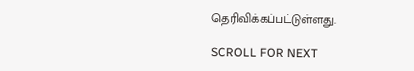தெரிவிக்கப்பட்டுள்ளது.

SCROLL FOR NEXT